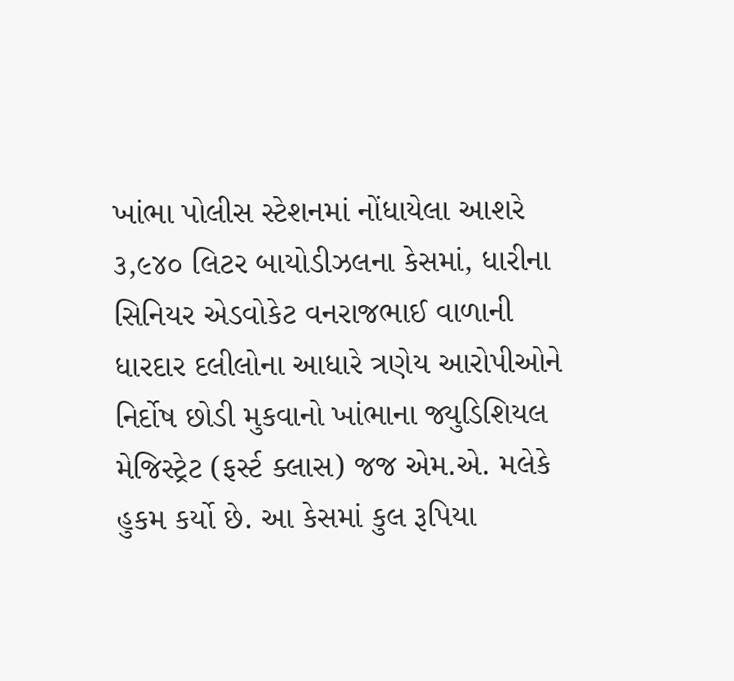ખાંભા પોલીસ સ્ટેશનમાં નોંધાયેલા આશરે ૩,૯૪૦ લિટર બાયોડીઝલના કેસમાં, ધારીના સિનિયર એડવોકેટ વનરાજભાઈ વાળાની ધારદાર દલીલોના આધારે ત્રણેય આરોપીઓને નિર્દોષ છોડી મુકવાનો ખાંભાના જ્યુડિશિયલ મેજિસ્ટ્રેટ (ફર્સ્ટ ક્લાસ) જજ એમ.એ. મલેકે હુકમ કર્યો છે. આ કેસમાં કુલ રૂપિયા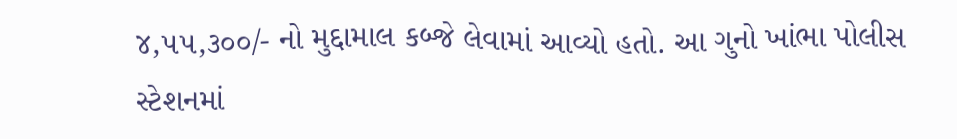૪,૫૫,૩૦૦/- નો મુદ્દામાલ કબ્જે લેવામાં આવ્યો હતો. આ ગુનો ખાંભા પોલીસ સ્ટેશનમાં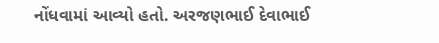નોંધવામાં આવ્યો હતો. અરજણભાઈ દેવાભાઈ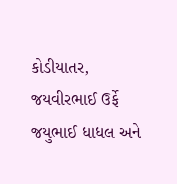કોડીયાતર, જયવીરભાઈ ઉર્ફે જયુભાઈ ધાધલ અને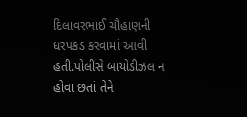દિલાવરભાઈ ચૌહાણની ધરપકડ કરવામાં આવી હતી.પોલીસે બાયોડીઝલ ન હોવા છતાં તેને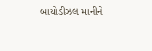બાયોડીઝલ માનીને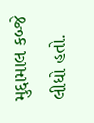મુદ્દામાલ કબ્જે લીધો હતો.